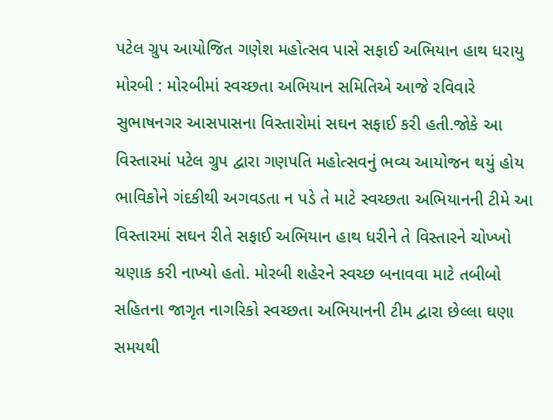પટેલ ગ્રુપ આયોજિત ગણેશ મહોત્સવ પાસે સફાઈ અભિયાન હાથ ધરાયુ મોરબી : મોરબીમાં સ્વચ્છતા અભિયાન સમિતિએ આજે રવિવારે સુભાષનગર આસપાસના વિસ્તારોમાં સઘન સફાઈ કરી હતી.જોકે આ વિસ્તારમાં પટેલ ગ્રુપ દ્વારા ગણપતિ મહોત્સવનું ભવ્ય આયોજન થયું હોય ભાવિકોને ગંદકીથી અગવડતા ન પડે તે માટે સ્વચ્છતા અભિયાનની ટીમે આ વિસ્તારમાં સઘન રીતે સફાઈ અભિયાન હાથ ધરીને તે વિસ્તારને ચોખ્ખો ચણાક કરી નાખ્યો હતો. મોરબી શહેરને સ્વચ્છ બનાવવા માટે તબીબો સહિતના જાગૃત નાગરિકો સ્વચ્છતા અભિયાનની ટીમ દ્વારા છેલ્લા ઘણા સમયથી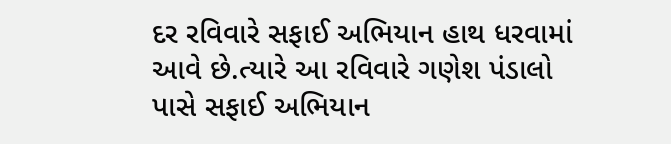દર રવિવારે સફાઈ અભિયાન હાથ ધરવામાં આવે છે.ત્યારે આ રવિવારે ગણેશ પંડાલો પાસે સફાઈ અભિયાન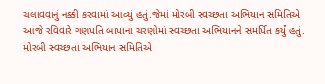ચલાવવાનું નક્કી કરવામાં આવ્યું હતું.જેમાં મોરબી સ્વચ્છતા અભિયાન સમિતિએ આજે રવિવારે ગણપતિ બાપાના ચરણોમાં સ્વચ્છતા અભિયાનને સમર્પિત કર્યું હતું. મોરબી સ્વચ્છતા અભિયાન સમિતિએ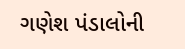ગણેશ પંડાલોની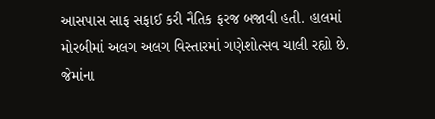આસપાસ સાફ સફાઈ કરી નૈતિક ફરજ બજાવી હતી. હાલમાં મોરબીમાં અલગ અલગ વિસ્તારમાં ગણેશોત્સવ ચાલી રહ્યો છે. જેમાંના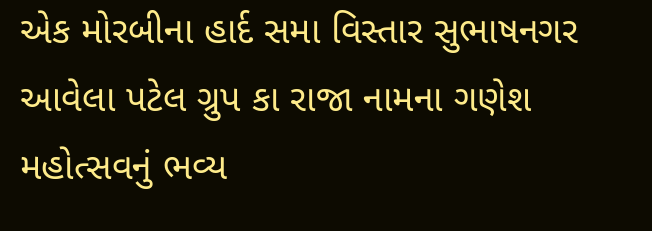એક મોરબીના હાર્દ સમા વિસ્તાર સુભાષનગર આવેલા પટેલ ગ્રુપ કા રાજા નામના ગણેશ મહોત્સવનું ભવ્ય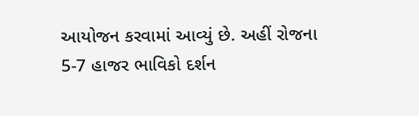આયોજન કરવામાં આવ્યું છે. અહીં રોજના 5-7 હાજર ભાવિકો દર્શન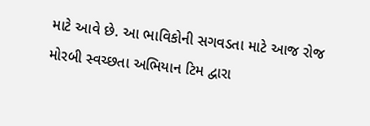માટે આવે છે. આ ભાવિકોની સગવડતા માટે આજ રોજ મોરબી સ્વચ્છતા અભિયાન ટિમ દ્વારા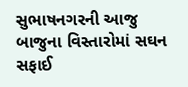સુભાષનગરની આજુ બાજુના વિસ્તારોમાં સઘન સફાઈ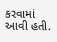કરવામાં આવી હતી.